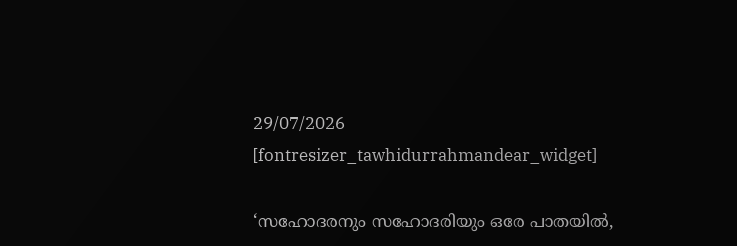29/07/2026
[fontresizer_tawhidurrahmandear_widget]

‘സഹോദരനും സഹോദരിയും ഒരേ പാതയിൽ,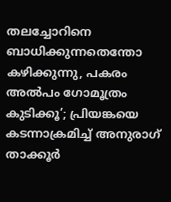തലച്ചോറിനെ ബാധിക്കുന്നതെന്തോ കഴിക്കുന്നു, പകരം അൽപം ഗോമൂത്രം കുടിക്കൂ’; പ്രിയങ്കയെ കടന്നാക്രമിച്ച് അനുരാഗ് താക്കൂർ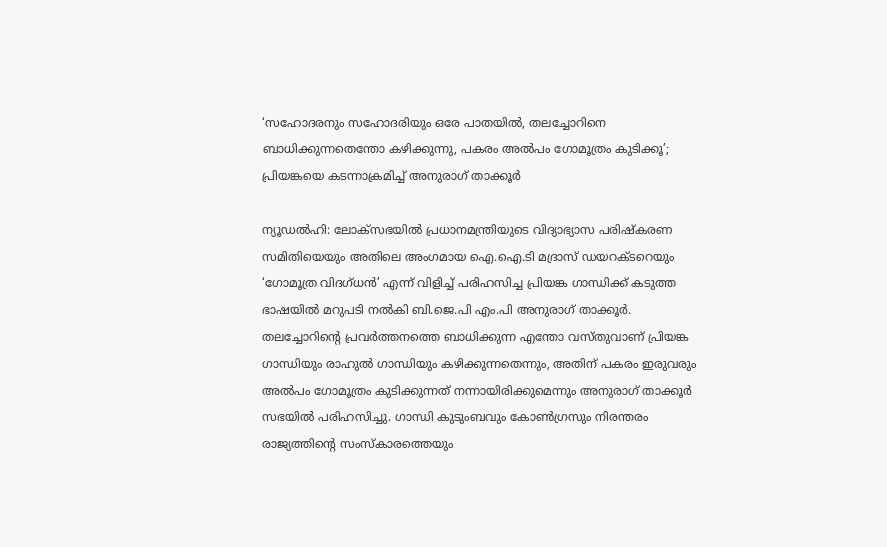‘സഹോദരനും സഹോദരിയും ഒരേ പാതയിൽ, തലച്ചോറിനെ ബാധിക്കുന്നതെന്തോ കഴിക്കുന്നു, പകരം അൽപം ഗോമൂത്രം കുടിക്കൂ’; പ്രിയങ്കയെ കടന്നാക്രമിച്ച് അനുരാഗ് താക്കൂർ

ന്യൂഡൽഹി: ലോക്‌സഭയിൽ പ്രധാനമന്ത്രിയുടെ വിദ്യാഭ്യാസ പരിഷ്‌കരണ സമിതിയെയും അതിലെ അംഗമായ ഐ.ഐ.ടി മദ്രാസ് ഡയറക്ടറെയും ‘ഗോമൂത്ര വിദഗ്ധൻ’ എന്ന് വിളിച്ച് പരിഹസിച്ച പ്രിയങ്ക ഗാന്ധിക്ക് കടുത്ത ഭാഷയിൽ മറുപടി നൽകി ബി.ജെ.പി എം.പി അനുരാഗ് താക്കൂർ. തലച്ചോറിന്റെ പ്രവർത്തനത്തെ ബാധിക്കുന്ന എന്തോ വസ്തുവാണ് പ്രിയങ്ക ഗാന്ധിയും രാഹുൽ ഗാന്ധിയും കഴിക്കുന്നതെന്നും, അതിന് പകരം ഇരുവരും അൽപം ഗോമൂത്രം കുടിക്കുന്നത് നന്നായിരിക്കുമെന്നും അനുരാഗ് താക്കൂർ സഭയിൽ പരിഹസിച്ചു. ഗാന്ധി കുടുംബവും കോൺഗ്രസും നിരന്തരം രാജ്യത്തിന്റെ സംസ്‌കാരത്തെയും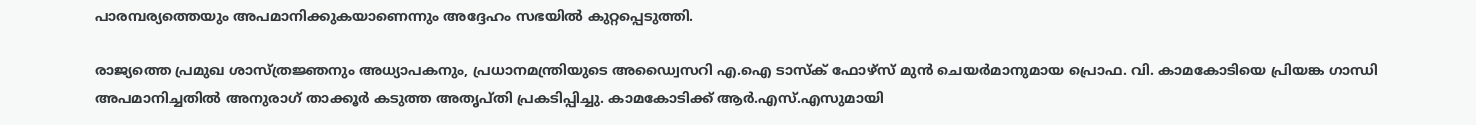പാരമ്പര്യത്തെയും അപമാനിക്കുകയാണെന്നും അദ്ദേഹം സഭയിൽ കുറ്റപ്പെടുത്തി.

രാജ്യത്തെ പ്രമുഖ ശാസ്ത്രജ്ഞനും അധ്യാപകനും, പ്രധാനമന്ത്രിയുടെ അഡ്വൈസറി എ.ഐ ടാസ്ക് ഫോഴ്സ് മുൻ ചെയർമാനുമായ പ്രൊഫ. വി. കാമകോടിയെ പ്രിയങ്ക ഗാന്ധി അപമാനിച്ചതിൽ അനുരാഗ് താക്കൂർ കടുത്ത അതൃപ്തി പ്രകടിപ്പിച്ചു. കാമകോടിക്ക് ആർ.എസ്.എസുമായി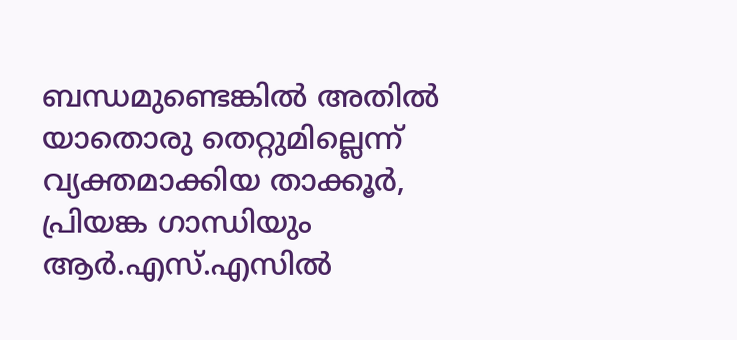ബന്ധമുണ്ടെങ്കിൽ അതിൽ യാതൊരു തെറ്റുമില്ലെന്ന് വ്യക്തമാക്കിയ താക്കൂർ, പ്രിയങ്ക ഗാന്ധിയും ആർ.എസ്.എസിൽ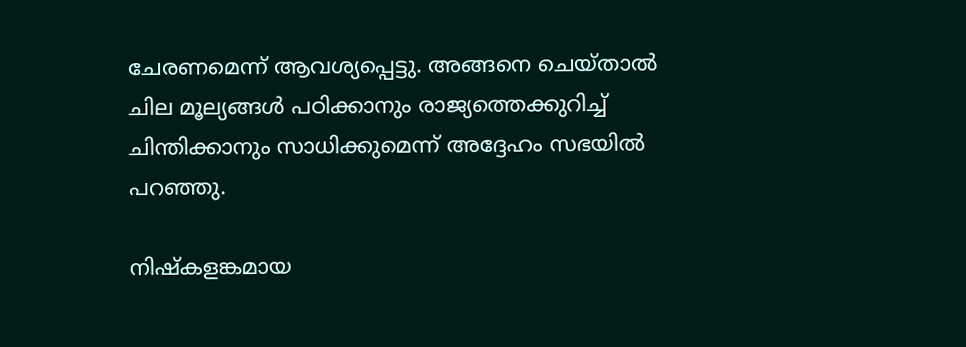ചേരണമെന്ന് ആവശ്യപ്പെട്ടു. അങ്ങനെ ചെയ്താൽ ചില മൂല്യങ്ങൾ പഠിക്കാനും രാജ്യത്തെക്കുറിച്ച് ചിന്തിക്കാനും സാധിക്കുമെന്ന് അദ്ദേഹം സഭയിൽ പറഞ്ഞു.

നിഷ്കളങ്കമായ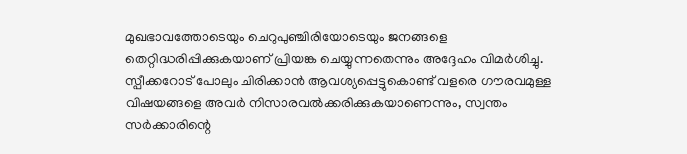മുഖഭാവത്തോടെയും ചെറുപുഞ്ചിരിയോടെയും ജനങ്ങളെ തെറ്റിദ്ധരിപ്പിക്കുകയാണ് പ്രിയങ്ക ചെയ്യുന്നതെന്നും അദ്ദേഹം വിമർശിച്ചു. സ്പീക്കറോട് പോലും ചിരിക്കാൻ ആവശ്യപ്പെട്ടുകൊണ്ട് വളരെ ഗൗരവമുള്ള വിഷയങ്ങളെ അവർ നിസാരവൽക്കരിക്കുകയാണെന്നും, സ്വന്തം സർക്കാരിന്റെ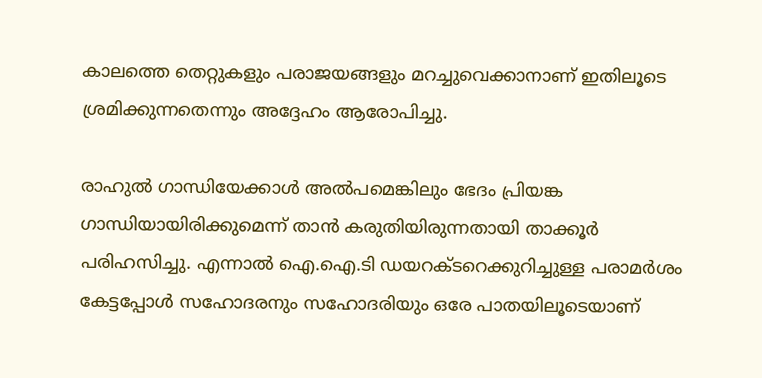കാലത്തെ തെറ്റുകളും പരാജയങ്ങളും മറച്ചുവെക്കാനാണ് ഇതിലൂടെ ശ്രമിക്കുന്നതെന്നും അദ്ദേഹം ആരോപിച്ചു.

രാഹുൽ ഗാന്ധിയേക്കാൾ അൽപമെങ്കിലും ഭേദം പ്രിയങ്ക ഗാന്ധിയായിരിക്കുമെന്ന് താൻ കരുതിയിരുന്നതായി താക്കൂർ പരിഹസിച്ചു. എന്നാൽ ഐ.ഐ.ടി ഡയറക്ടറെക്കുറിച്ചുള്ള പരാമർശം കേട്ടപ്പോൾ സഹോദരനും സഹോദരിയും ഒരേ പാതയിലൂടെയാണ്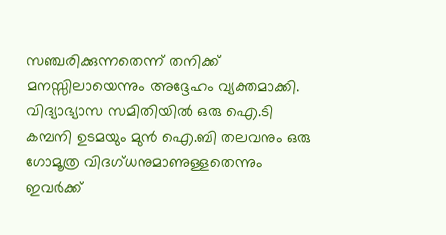സഞ്ചരിക്കുന്നതെന്ന് തനിക്ക് മനസ്സിലായെന്നും അദ്ദേഹം വ്യക്തമാക്കി. വിദ്യാഭ്യാസ സമിതിയിൽ ഒരു ഐ.ടി കമ്പനി ഉടമയും മുൻ ഐ.ബി തലവനും ഒരു ഗോമൂത്ര വിദഗ്ധനുമാണുള്ളതെന്നും ഇവർക്ക്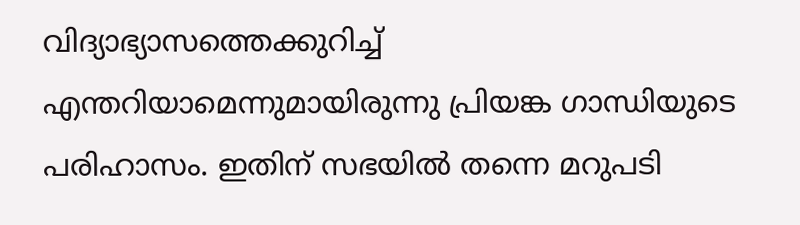വിദ്യാഭ്യാസത്തെക്കുറിച്ച് എന്തറിയാമെന്നുമായിരുന്നു പ്രിയങ്ക ഗാന്ധിയുടെ പരിഹാസം. ഇതിന് സഭയിൽ തന്നെ മറുപടി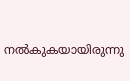നൽകുകയായിരുന്നു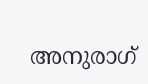അനുരാഗ്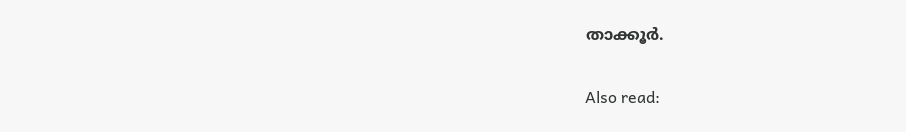താക്കൂർ.

Also read: